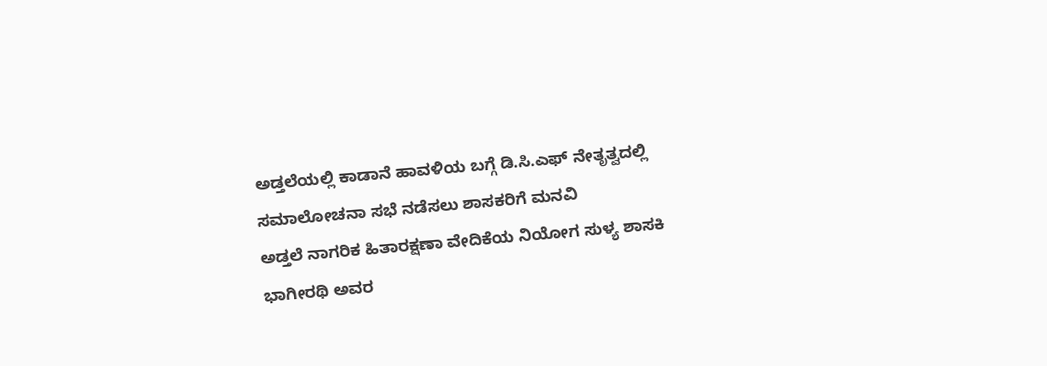ಅಡ್ತಲೆಯಲ್ಲಿ ಕಾಡಾನೆ ಹಾವಳಿಯ ಬಗ್ಗೆ ಡಿ.ಸಿ.ಎಫ್ ನೇತೃತ್ವದಲ್ಲಿ ಸಮಾಲೋಚನಾ ಸಭೆ ನಡೆಸಲು ಶಾಸಕರಿಗೆ ಮನವಿ
ಅಡ್ತಲೆ ನಾಗರಿಕ ಹಿತಾರಕ್ಷಣಾ ವೇದಿಕೆಯ ನಿಯೋಗ ಸುಳ್ಯ ಶಾಸಕಿ ಭಾಗೀರಥಿ ಅವರ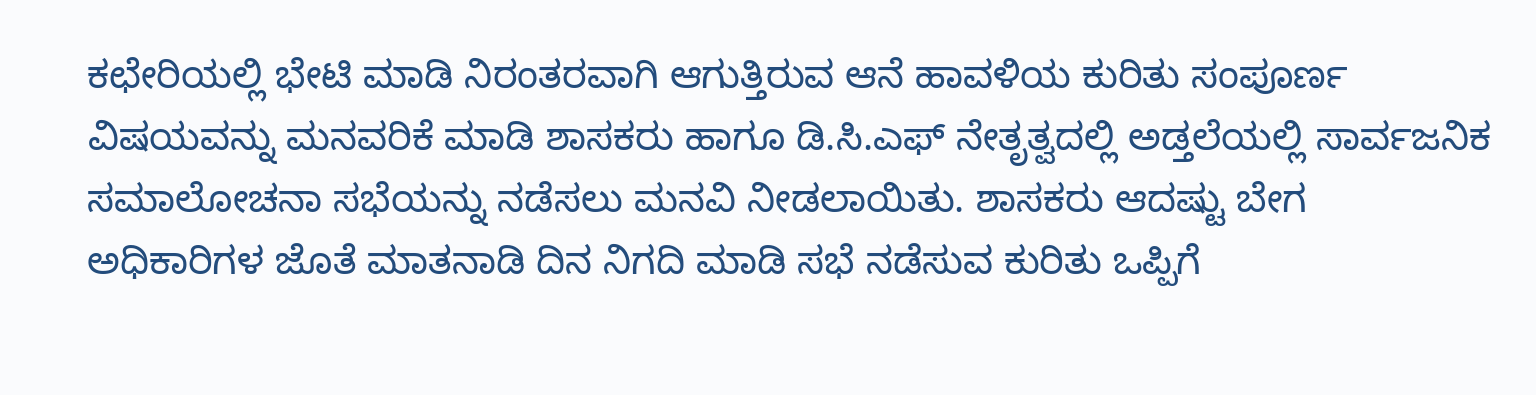ಕಛೇರಿಯಲ್ಲಿ ಭೇಟಿ ಮಾಡಿ ನಿರಂತರವಾಗಿ ಆಗುತ್ತಿರುವ ಆನೆ ಹಾವಳಿಯ ಕುರಿತು ಸಂಪೂರ್ಣ ವಿಷಯವನ್ನು ಮನವರಿಕೆ ಮಾಡಿ ಶಾಸಕರು ಹಾಗೂ ಡಿ.ಸಿ.ಎಫ್ ನೇತೃತ್ವದಲ್ಲಿ ಅಡ್ತಲೆಯಲ್ಲಿ ಸಾರ್ವಜನಿಕ ಸಮಾಲೋಚನಾ ಸಭೆಯನ್ನು ನಡೆಸಲು ಮನವಿ ನೀಡಲಾಯಿತು. ಶಾಸಕರು ಆದಷ್ಟು ಬೇಗ ಅಧಿಕಾರಿಗಳ ಜೊತೆ ಮಾತನಾಡಿ ದಿನ ನಿಗದಿ ಮಾಡಿ ಸಭೆ ನಡೆಸುವ ಕುರಿತು ಒಪ್ಪಿಗೆ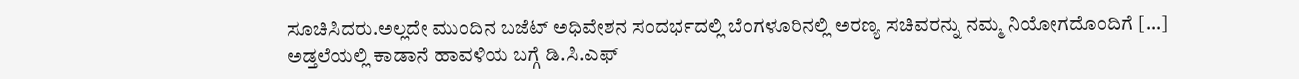ಸೂಚಿಸಿದರು.ಅಲ್ಲದೇ ಮುಂದಿನ ಬಜೆಟ್ ಅಧಿವೇಶನ ಸಂದರ್ಭದಲ್ಲಿ ಬೆಂಗಳೂರಿನಲ್ಲಿ ಅರಣ್ಯ ಸಚಿವರನ್ನು ನಮ್ಮ ನಿಯೋಗದೊಂದಿಗೆ […]
ಅಡ್ತಲೆಯಲ್ಲಿ ಕಾಡಾನೆ ಹಾವಳಿಯ ಬಗ್ಗೆ ಡಿ.ಸಿ.ಎಫ್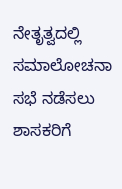ನೇತೃತ್ವದಲ್ಲಿ ಸಮಾಲೋಚನಾ ಸಭೆ ನಡೆಸಲು ಶಾಸಕರಿಗೆ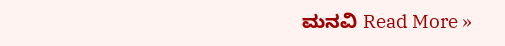ಮನವಿ Read More »